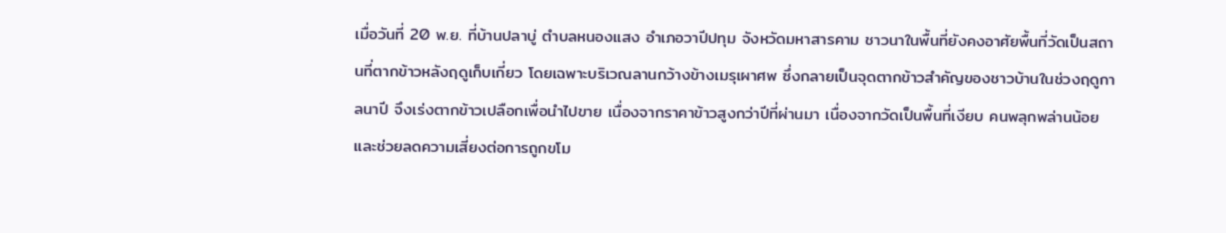เมื่อวันที่ 20 พ.ย. ที่บ้านปลาบู่ ตำบลหนองแสง อำเภอวาปีปทุม จังหวัดมหาสารคาม ชาวนาในพื้นที่ยังคงอาศัยพื้นที่วัดเป็นสถานที่ตากข้าวหลังฤดูเก็บเกี่ยว โดยเฉพาะบริเวณลานกว้างข้างเมรุเผาศพ ซึ่งกลายเป็นจุดตากข้าวสำคัญของชาวบ้านในช่วงฤดูกาลนาปี จึงเร่งตากข้าวเปลือกเพื่อนำไปขาย เนื่องจากราคาข้าวสูงกว่าปีที่ผ่านมา เนื่องจากวัดเป็นพื้นที่เงียบ คนพลุกพล่านน้อย และช่วยลดความเสี่ยงต่อการถูกขโม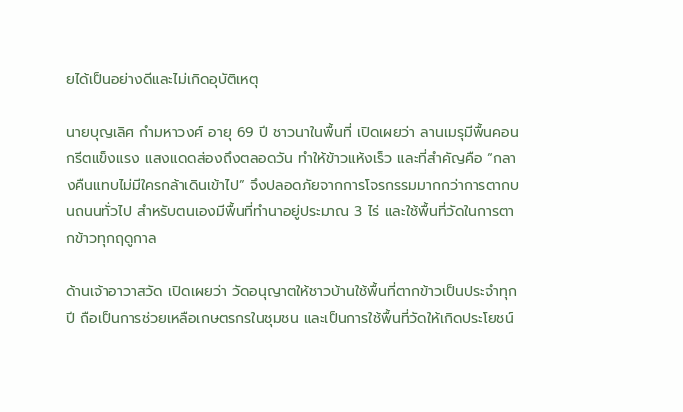ยได้เป็นอย่างดีและไม่เกิดอุบัติเหตุ

นายบุญเลิศ กำมหาวงศ์ อายุ 69 ปี ชาวนาในพื้นที่ เปิดเผยว่า ลานเมรุมีพื้นคอนกรีตแข็งแรง แสงแดดส่องถึงตลอดวัน ทำให้ข้าวแห้งเร็ว และที่สำคัญคือ “กลางคืนแทบไม่มีใครกล้าเดินเข้าไป” จึงปลอดภัยจากการโจรกรรมมากกว่าการตากบนถนนทั่วไป สำหรับตนเองมีพื้นที่ทำนาอยู่ประมาณ 3 ไร่ และใช้พื้นที่วัดในการตากข้าวทุกฤดูกาล

ด้านเจ้าอาวาสวัด เปิดเผยว่า วัดอนุญาตให้ชาวบ้านใช้พื้นที่ตากข้าวเป็นประจำทุกปี ถือเป็นการช่วยเหลือเกษตรกรในชุมชน และเป็นการใช้พื้นที่วัดให้เกิดประโยชน์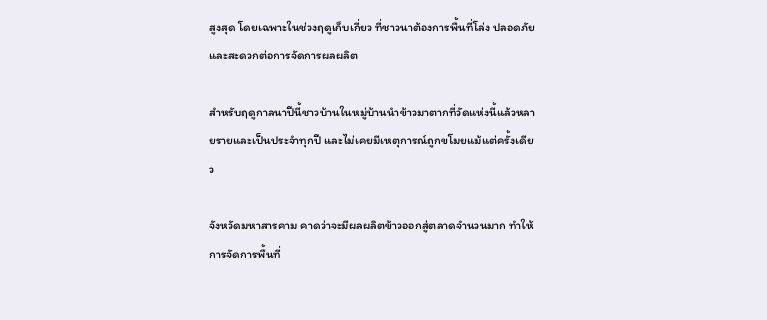สูงสุด โดยเฉพาะในช่วงฤดูเก็บเกี่ยว ที่ชาวนาต้องการพื้นที่โล่ง ปลอดภัย และสะดวกต่อการจัดการผลผลิต

สำหรับฤดูกาลนาปีนี้ชาวบ้านในหมู่บ้านนำข้าวมาตากที่วัดแห่งนี้แล้วหลายรายและเป็นประจำทุกปี และไม่เคยมีเหตุการณ์ถูกขโมยแม้แต่ครั้งเดียว

จังหวัดมหาสารคาม คาดว่าจะมีผลผลิตข้าวออกสู่ตลาดจำนวนมาก ทำให้การจัดการพื้นที่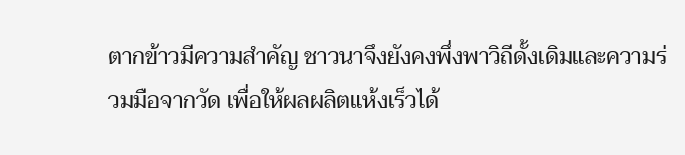ตากข้าวมีความสำคัญ ชาวนาจึงยังคงพึ่งพาวิถีดั้งเดิมและความร่วมมือจากวัด เพื่อให้ผลผลิตแห้งเร็วได้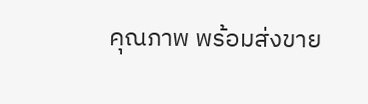คุณภาพ พร้อมส่งขาย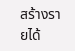สร้างรายได้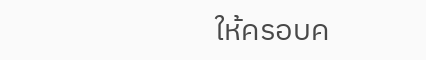ให้ครอบค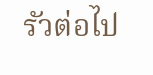รัวต่อไป